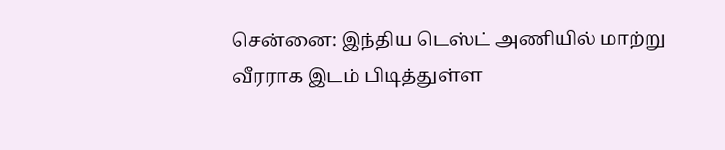சென்னை: இந்திய டெஸ்ட் அணியில் மாற்று வீரராக இடம் பிடித்துள்ள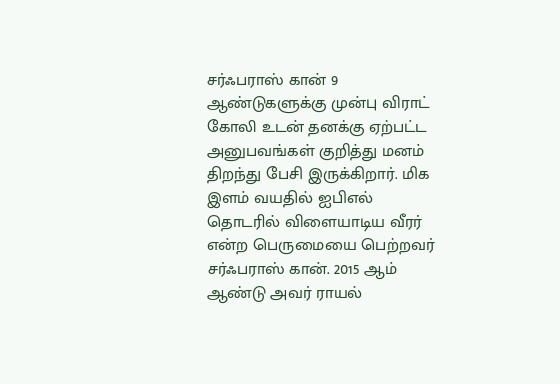சர்ஃபராஸ் கான் 9 ஆண்டுகளுக்கு முன்பு விராட் கோலி உடன் தனக்கு ஏற்பட்ட அனுபவங்கள் குறித்து மனம் திறந்து பேசி இருக்கிறார். மிக இளம் வயதில் ஐபிஎல் தொடரில் விளையாடிய வீரர் என்ற பெருமையை பெற்றவர் சர்ஃபராஸ் கான். 2015 ஆம் ஆண்டு அவர் ராயல்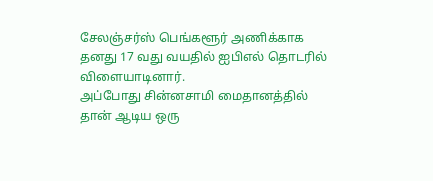சேலஞ்சர்ஸ் பெங்களூர் அணிக்காக தனது 17 வது வயதில் ஐபிஎல் தொடரில் விளையாடினார்.
அப்போது சின்னசாமி மைதானத்தில் தான் ஆடிய ஒரு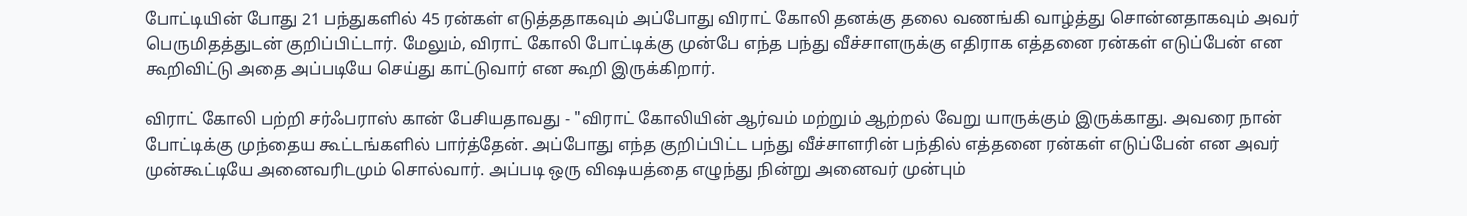போட்டியின் போது 21 பந்துகளில் 45 ரன்கள் எடுத்ததாகவும் அப்போது விராட் கோலி தனக்கு தலை வணங்கி வாழ்த்து சொன்னதாகவும் அவர் பெருமிதத்துடன் குறிப்பிட்டார். மேலும், விராட் கோலி போட்டிக்கு முன்பே எந்த பந்து வீச்சாளருக்கு எதிராக எத்தனை ரன்கள் எடுப்பேன் என கூறிவிட்டு அதை அப்படியே செய்து காட்டுவார் என கூறி இருக்கிறார்.

விராட் கோலி பற்றி சர்ஃபராஸ் கான் பேசியதாவது - "விராட் கோலியின் ஆர்வம் மற்றும் ஆற்றல் வேறு யாருக்கும் இருக்காது. அவரை நான் போட்டிக்கு முந்தைய கூட்டங்களில் பார்த்தேன். அப்போது எந்த குறிப்பிட்ட பந்து வீச்சாளரின் பந்தில் எத்தனை ரன்கள் எடுப்பேன் என அவர் முன்கூட்டியே அனைவரிடமும் சொல்வார். அப்படி ஒரு விஷயத்தை எழுந்து நின்று அனைவர் முன்பும்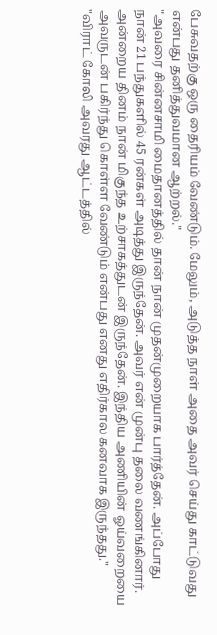பேசுவதற்கு ஒரு தைரியம் வேண்டும். மேலும், அடுத்த நாள் அதை அவர் செய்து காட்டுவது என்பது தனித்துவமான ஆற்றல்."
"அவரை சின்னசாமி மைதானத்தில் தான் நான் முதன்முறையாக பார்த்தேன். அப்போது நான் 21 பந்துகளில் 45 ரன்கள் அடித்து இருந்தேன். அவர் என் முன்பு தலை வணங்கினார். அன்றைய தினம் நான் மிகுந்த உற்சாகத்துடன் இருந்தேன். இந்திய அணியின் ஓய்வறையை அவருடன் பகிர்ந்து கொள்ள வேண்டும் என்பது எனது எதிர்கால கனவாக இருந்தது."
"விராட் கோலி அவரது ஆட்டத்தில்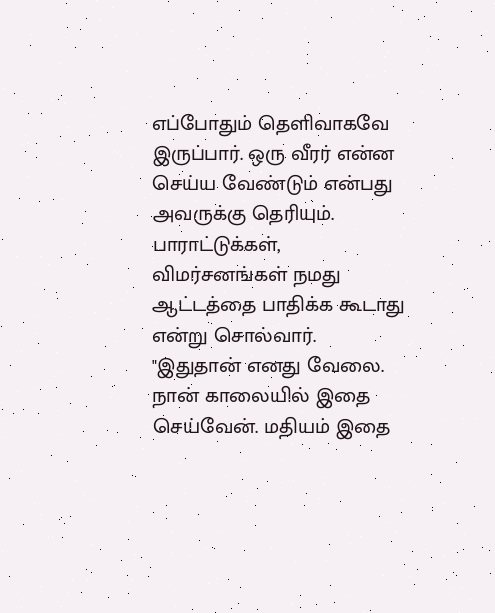எப்போதும் தெளிவாகவே இருப்பார். ஒரு வீரர் என்ன செய்ய வேண்டும் என்பது அவருக்கு தெரியும். பாராட்டுக்கள், விமர்சனங்கள் நமது ஆட்டத்தை பாதிக்க கூடாது என்று சொல்வார். "இதுதான் எனது வேலை. நான் காலையில் இதை செய்வேன். மதியம் இதை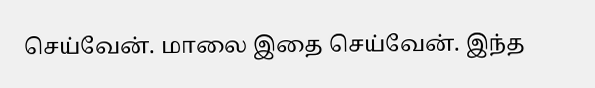செய்வேன். மாலை இதை செய்வேன். இந்த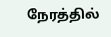நேரத்தில்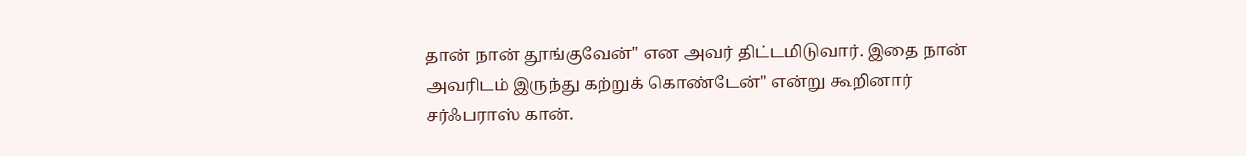தான் நான் தூங்குவேன்" என அவர் திட்டமிடுவார். இதை நான் அவரிடம் இருந்து கற்றுக் கொண்டேன்" என்று கூறினார் சர்ஃபராஸ் கான்.